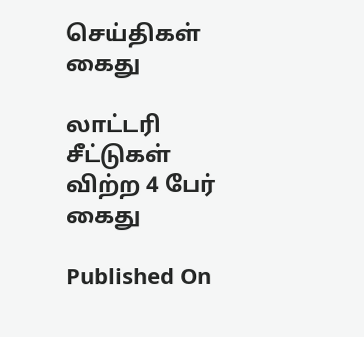செய்திகள்
கைது

லாட்டரி சீட்டுகள் விற்ற 4 பேர் கைது

Published On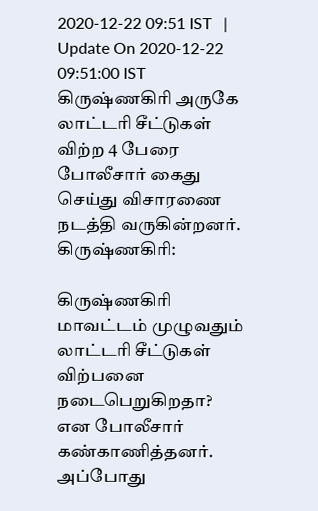2020-12-22 09:51 IST   |   Update On 2020-12-22 09:51:00 IST
கிருஷ்ணகிரி அருகே லாட்டரி சீட்டுகள் விற்ற 4 பேரை போலீசார் கைது செய்து விசாரணை நடத்தி வருகின்றனர்.
கிருஷ்ணகிரி:

கிருஷ்ணகிரி மாவட்டம் முழுவதும் லாட்டரி சீட்டுகள் விற்பனை நடைபெறுகிறதா? என போலீசார் கண்காணித்தனர். அப்போது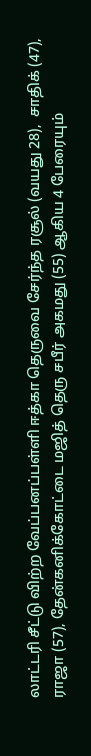லாட்டரி சீட்டு விற்ற வேப்பனப்பள்ளி ஈத்கா தெருவை சேர்ந்த ரசூல் (வயது 28),  சாதிக் (47), ராஜா (57), தேன்கனிக்கோட்டை மஜித் தெரு சபீர் அகமது (55) ஆகிய 4 பேரையும்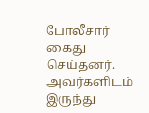போலீசார் கைது செய்தனர். அவர்களிடம் இருந்து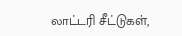லாட்டரி சீட்டுகள்,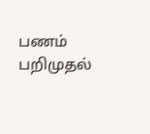பணம் பறிமுதல்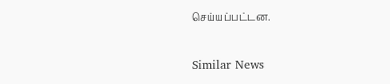செய்யப்பட்டன.

Similar News